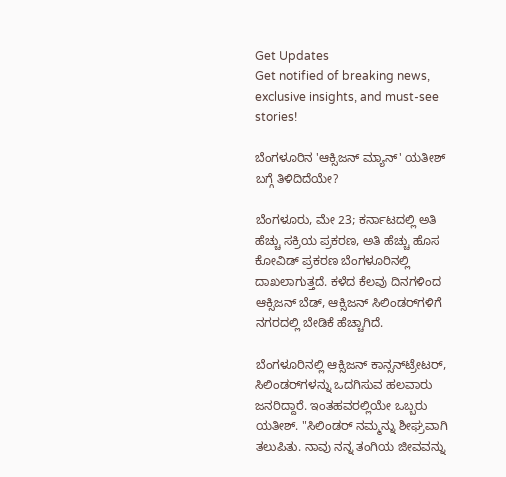Get Updates
Get notified of breaking news, exclusive insights, and must-see stories!

ಬೆಂಗಳೂರಿನ 'ಆಕ್ಸಿಜನ್ ಮ್ಯಾನ್' ಯತೀಶ್ ಬಗ್ಗೆ ತಿಳಿದಿದೆಯೇ?

ಬೆಂಗಳೂರು, ಮೇ 23; ಕರ್ನಾಟದಲ್ಲಿ ಅತಿ ಹೆಚ್ಚು ಸಕ್ರಿಯ ಪ್ರಕರಣ, ಅತಿ ಹೆಚ್ಚು ಹೊಸ ಕೋವಿಡ್ ಪ್ರಕರಣ ಬೆಂಗಳೂರಿನಲ್ಲಿ ದಾಖಲಾಗುತ್ತದೆ. ಕಳೆದ ಕೆಲವು ದಿನಗಳಿಂದ ಆಕ್ಸಿಜನ್ ಬೆಡ್, ಆಕ್ಸಿಜನ್ ಸಿಲಿಂಡರ್‌ಗಳಿಗೆ ನಗರದಲ್ಲಿ ಬೇಡಿಕೆ ಹೆಚ್ಚಾಗಿದೆ.

ಬೆಂಗಳೂರಿನಲ್ಲಿ ಆಕ್ಸಿಜನ್ ಕಾನ್ಸನ್‌ಟ್ರೇಟರ್, ಸಿಲಿಂಡರ್‌ಗಳನ್ನು ಒದಗಿಸುವ ಹಲವಾರು ಜನರಿದ್ದಾರೆ. ಇಂತಹವರಲ್ಲಿಯೇ ಒಬ್ಬರು ಯತೀಶ್. "ಸಿಲಿಂಡರ್ ನಮ್ಮನ್ನು ಶೀಘ್ರವಾಗಿ ತಲುಪಿತು. ನಾವು ನನ್ನ ತಂಗಿಯ ಜೀವವನ್ನು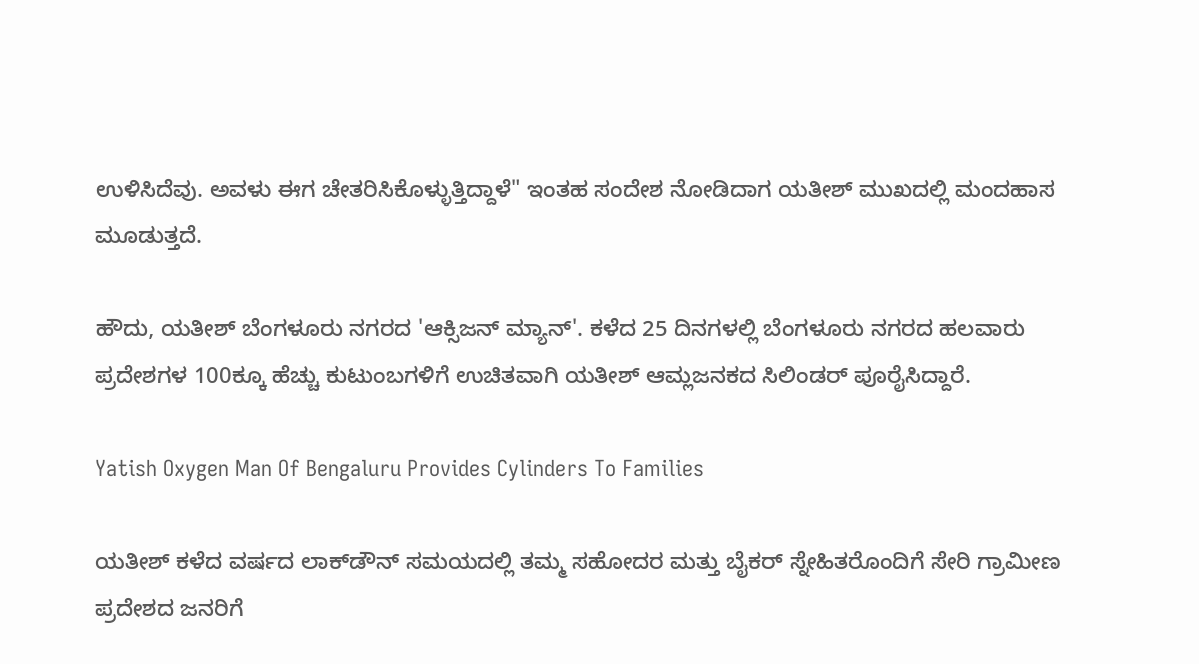ಉಳಿಸಿದೆವು. ಅವಳು ಈಗ ಚೇತರಿಸಿಕೊಳ್ಳುತ್ತಿದ್ದಾಳೆ" ಇಂತಹ ಸಂದೇಶ ನೋಡಿದಾಗ ಯತೀಶ್ ಮುಖದಲ್ಲಿ ಮಂದಹಾಸ ಮೂಡುತ್ತದೆ.

ಹೌದು, ಯತೀಶ್ ಬೆಂಗಳೂರು ನಗರದ 'ಆಕ್ಸಿಜನ್ ಮ್ಯಾನ್'. ಕಳೆದ 25 ದಿನಗಳಲ್ಲಿ ಬೆಂಗಳೂರು ನಗರದ ಹಲವಾರು ಪ್ರದೇಶಗಳ 100ಕ್ಕೂ ಹೆಚ್ಚು ಕುಟುಂಬಗಳಿಗೆ ಉಚಿತವಾಗಿ ಯತೀಶ್ ಆಮ್ಲಜನಕದ ಸಿಲಿಂಡರ್‌ ಪೂರೈಸಿದ್ದಾರೆ.

Yatish Oxygen Man Of Bengaluru Provides Cylinders To Families

ಯತೀಶ್ ಕಳೆದ ವರ್ಷದ ಲಾಕ್‌ಡೌನ್ ಸಮಯದಲ್ಲಿ ತಮ್ಮ ಸಹೋದರ ಮತ್ತು ಬೈಕರ್ ಸ್ನೇಹಿತರೊಂದಿಗೆ ಸೇರಿ ಗ್ರಾಮೀಣ ಪ್ರದೇಶದ ಜನರಿಗೆ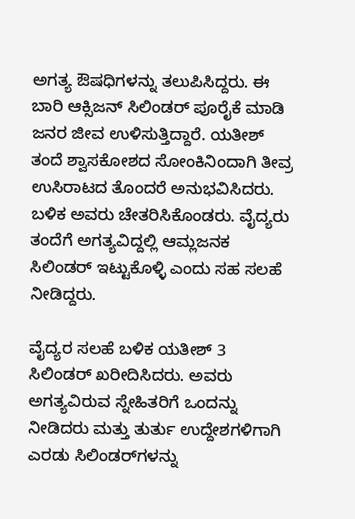ಅಗತ್ಯ ಔಷಧಿಗಳನ್ನು ತಲುಪಿಸಿದ್ದರು. ಈ ಬಾರಿ ಆಕ್ಸಿಜನ್ ಸಿಲಿಂಡರ್ ಪೂರೈಕೆ ಮಾಡಿ ಜನರ ಜೀವ ಉಳಿಸುತ್ತಿದ್ದಾರೆ. ಯತೀಶ್ ತಂದೆ ಶ್ವಾಸಕೋಶದ ಸೋಂಕಿನಿಂದಾಗಿ ತೀವ್ರ ಉಸಿರಾಟದ ತೊಂದರೆ ಅನುಭವಿಸಿದರು. ಬಳಿಕ ಅವರು ಚೇತರಿಸಿಕೊಂಡರು. ವೈದ್ಯರು ತಂದೆಗೆ ಅಗತ್ಯವಿದ್ದಲ್ಲಿ ಆಮ್ಲಜನಕ ಸಿಲಿಂಡರ್ ಇಟ್ಟುಕೊಳ್ಳಿ ಎಂದು ಸಹ ಸಲಹೆ ನೀಡಿದ್ದರು.

ವೈದ್ಯರ ಸಲಹೆ ಬಳಿಕ ಯತೀಶ್ 3 ಸಿಲಿಂಡರ್‌ ಖರೀದಿಸಿದರು. ಅವರು ಅಗತ್ಯವಿರುವ ಸ್ನೇಹಿತರಿಗೆ ಒಂದನ್ನು ನೀಡಿದರು ಮತ್ತು ತುರ್ತು ಉದ್ದೇಶಗಳಿಗಾಗಿ ಎರಡು ಸಿಲಿಂಡರ್‌ಗಳನ್ನು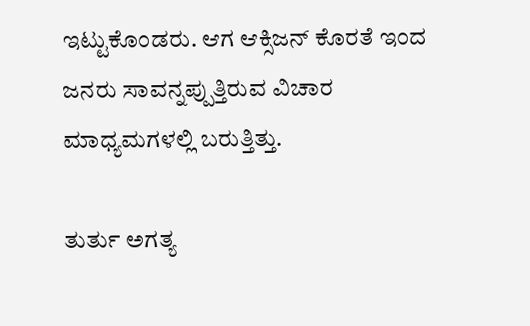ಇಟ್ಟುಕೊಂಡರು. ಆಗ ಆಕ್ಸಿಜನ್ ಕೊರತೆ ಇಂದ ಜನರು ಸಾವನ್ನಪ್ಪುತ್ತಿರುವ ವಿಚಾರ ಮಾಧ್ಯಮಗಳಲ್ಲಿ ಬರುತ್ತಿತ್ತು.

ತುರ್ತು ಅಗತ್ಯ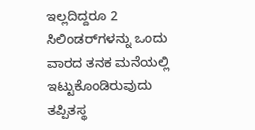ಇಲ್ಲದಿದ್ದರೂ 2 ಸಿಲಿಂಡರ್‌ಗಳನ್ನು ಒಂದು ವಾರದ ತನಕ ಮನೆಯಲ್ಲಿ ಇಟ್ಟುಕೊಂಡಿರುವುದು ತಪ್ಪಿತಸ್ಥ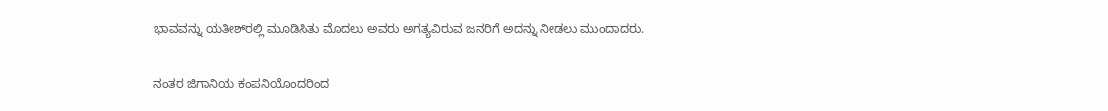ಭಾವವನ್ನು ಯತೀಶ್‌ರಲ್ಲಿ ಮೂಡಿಸಿತು ಮೊದಲು ಅವರು ಅಗತ್ಯವಿರುವ ಜನರಿಗೆ ಅದನ್ನು ನೀಡಲು ಮುಂದಾದರು.

ನಂತರ ಜಿಗಾನಿಯ ಕಂಪನಿಯೊಂದರಿಂದ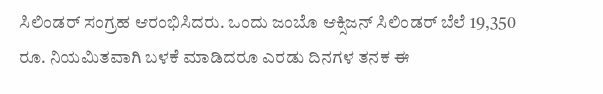ಸಿಲಿಂಡರ್‌ ಸಂಗ್ರಹ ಆರಂಭಿಸಿದರು. ಒಂದು ಜಂಬೊ ಆಕ್ಸಿಜನ್ ಸಿಲಿಂಡರ್ ಬೆಲೆ 19,350 ರೂ. ನಿಯಮಿತವಾಗಿ ಬಳಕೆ ಮಾಡಿದರೂ ಎರಡು ದಿನಗಳ ತನಕ ಈ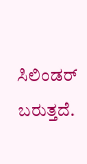ಸಿಲಿಂಡರ್ ಬರುತ್ತದೆ.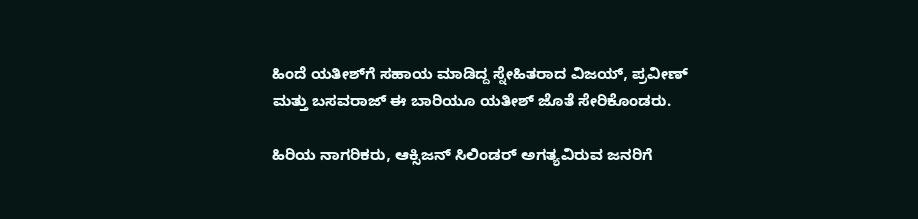ಹಿಂದೆ ಯತೀಶ್‌ಗೆ ಸಹಾಯ ಮಾಡಿದ್ದ ಸ್ನೇಹಿತರಾದ ವಿಜಯ್, ಪ್ರವೀಣ್ ಮತ್ತು ಬಸವರಾಜ್ ಈ ಬಾರಿಯೂ ಯತೀಶ್ ಜೊತೆ ಸೇರಿಕೊಂಡರು.

ಹಿರಿಯ ನಾಗರಿಕರು, ಆಕ್ಸಿಜನ್ ಸಿಲಿಂಡರ್ ಅಗತ್ಯವಿರುವ ಜನರಿಗೆ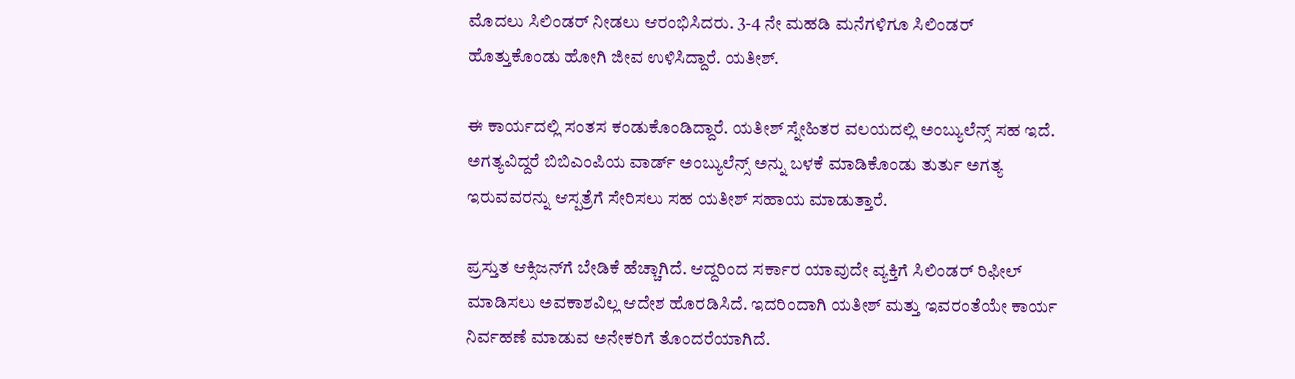ಮೊದಲು ಸಿಲಿಂಡರ್ ನೀಡಲು ಆರಂಭಿಸಿದರು. 3-4 ನೇ ಮಹಡಿ ಮನೆಗಳಿಗೂ ಸಿಲಿಂಡರ್ ಹೊತ್ತುಕೊಂಡು ಹೋಗಿ ಜೀವ ಉಳಿಸಿದ್ದಾರೆ. ಯತೀಶ್.

ಈ ಕಾರ್ಯದಲ್ಲಿ ಸಂತಸ ಕಂಡುಕೊಂಡಿದ್ದಾರೆ. ಯತೀಶ್ ಸ್ನೇಹಿತರ ವಲಯದಲ್ಲಿ ಅಂಬ್ಯುಲೆನ್ಸ್ ಸಹ ಇದೆ. ಅಗತ್ಯವಿದ್ದರೆ ಬಿಬಿಎಂಪಿಯ ವಾರ್ಡ್ ಅಂಬ್ಯುಲೆನ್ಸ್ ಅನ್ನು ಬಳಕೆ ಮಾಡಿಕೊಂಡು ತುರ್ತು ಅಗತ್ಯ ಇರುವವರನ್ನು ಆಸ್ಪತ್ರೆಗೆ ಸೇರಿಸಲು ಸಹ ಯತೀಶ್ ಸಹಾಯ ಮಾಡುತ್ತಾರೆ.

ಪ್ರಸ್ತುತ ಆಕ್ಸಿಜನ್‌ಗೆ ಬೇಡಿಕೆ ಹೆಚ್ಚಾಗಿದೆ. ಆದ್ದರಿಂದ ಸರ್ಕಾರ ಯಾವುದೇ ವ್ಯಕ್ತಿಗೆ ಸಿಲಿಂಡರ್ ರಿಫೀಲ್ ಮಾಡಿಸಲು ಅವಕಾಶವಿಲ್ಲ ಆದೇಶ ಹೊರಡಿಸಿದೆ. ಇದರಿಂದಾಗಿ ಯತೀಶ್ ಮತ್ತು ಇವರಂತೆಯೇ ಕಾರ್ಯ ನಿರ್ವಹಣೆ ಮಾಡುವ ಅನೇಕರಿಗೆ ತೊಂದರೆಯಾಗಿದೆ.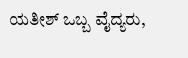ಯತೀಶ್ ಒಬ್ಬ ವೈದ್ಯರು,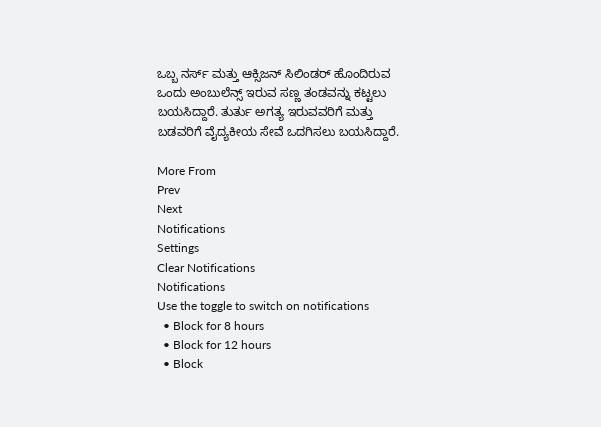ಒಬ್ಬ ನರ್ಸ್ ಮತ್ತು ಆಕ್ಸಿಜನ್ ಸಿಲಿಂಡರ್ ಹೊಂದಿರುವ ಒಂದು ಅಂಬುಲೆನ್ಸ್ ಇರುವ ಸಣ್ಣ ತಂಡವನ್ನು ಕಟ್ಟಲು ಬಯಸಿದ್ದಾರೆ. ತುರ್ತು ಅಗತ್ಯ ಇರುವವರಿಗೆ ಮತ್ತು ಬಡವರಿಗೆ ವೈದ್ಯಕೀಯ ಸೇವೆ ಒದಗಿಸಲು ಬಯಸಿದ್ದಾರೆ.

More From
Prev
Next
Notifications
Settings
Clear Notifications
Notifications
Use the toggle to switch on notifications
  • Block for 8 hours
  • Block for 12 hours
  • Block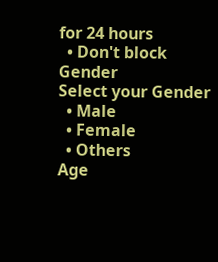for 24 hours
  • Don't block
Gender
Select your Gender
  • Male
  • Female
  • Others
Age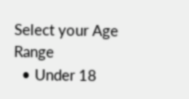Select your Age Range
  • Under 18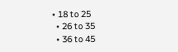• 18 to 25
  • 26 to 35
  • 36 to 45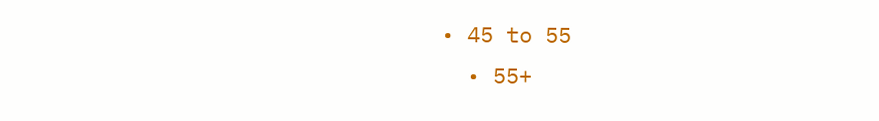• 45 to 55
  • 55+